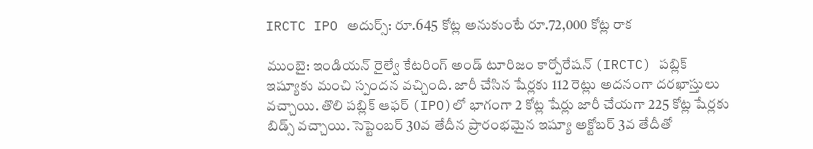IRCTC IPO అదుర్స్: రూ.645 కోట్ల అనుకుంటే రూ.72,000 కోట్ల రాక

ముంబై: ఇండియన్ రైల్వే కేటరింగ్ అండ్ టూరిజం కార్పోరేషన్ (IRCTC) పబ్లిక్ ఇష్యూకు మంచి స్పందన వచ్చింది. జారీ చేసిన షేర్లకు 112 రెట్లు అదనంగా దరఖాస్తులు వచ్చాయి. తొలి పబ్లిక్ ఆఫర్ (IPO)లో భాగంగా 2 కోట్ల షేర్లు జారీ చేయగా 225 కోట్ల షేర్లకు బిడ్స్ వచ్చాయి. సెప్టెంబర్ 30వ తేదీన ప్రారంభమైన ఇష్యూ అక్టోబర్ 3వ తేదీతో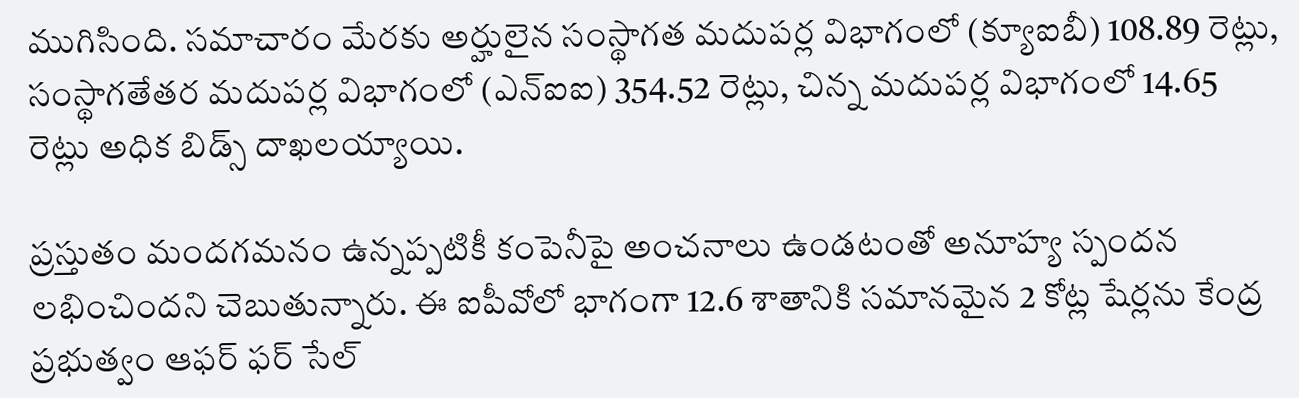ముగిసింది. సమాచారం మేరకు అర్హులైన సంస్థాగత మదుపర్ల విభాగంలో (క్యూఐబీ) 108.89 రెట్లు, సంస్థాగతేతర మదుపర్ల విభాగంలో (ఎన్ఐఐ) 354.52 రెట్లు, చిన్న మదుపర్ల విభాగంలో 14.65 రెట్లు అధిక బిడ్స్ దాఖలయ్యాయి.

ప్రస్తుతం మందగమనం ఉన్నప్పటికీ కంపెనీపై అంచనాలు ఉండటంతో అనూహ్య స్పందన లభించిందని చెబుతున్నారు. ఈ ఐపీవోలో భాగంగా 12.6 శాతానికి సమానమైన 2 కోట్ల షేర్లను కేంద్ర ప్రభుత్వం ఆఫర్ ఫర్ సేల్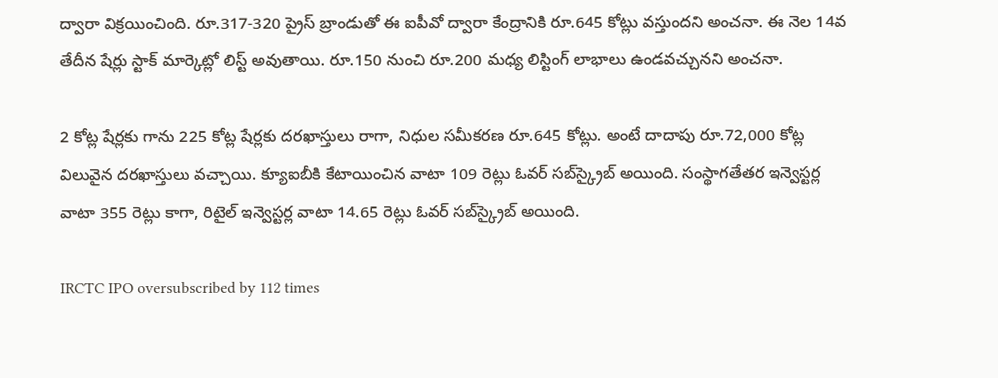ద్వారా విక్రయించింది. రూ.317-320 ప్రైస్ బ్రాండుతో ఈ ఐపీవో ద్వారా కేంద్రానికి రూ.645 కోట్లు వస్తుందని అంచనా. ఈ నెల 14వ తేదీన షేర్లు స్టాక్ మార్కెట్లో లిస్ట్ అవుతాయి. రూ.150 నుంచి రూ.200 మధ్య లిస్టింగ్ లాభాలు ఉండవచ్చునని అంచనా.

2 కోట్ల షేర్లకు గాను 225 కోట్ల షేర్లకు దరఖాస్తులు రాగా, నిధుల సమీకరణ రూ.645 కోట్లు. అంటే దాదాపు రూ.72,000 కోట్ల విలువైన దరఖాస్తులు వచ్చాయి. క్యూఐబీకి కేటాయించిన వాటా 109 రెట్లు ఓవర్ సబ్‌స్క్రైబ్ అయింది. సంస్థాగతేతర ఇన్వెస్టర్ల వాటా 355 రెట్లు కాగా, రిటైల్ ఇన్వెస్టర్ల వాటా 14.65 రెట్లు ఓవర్ సబ్‌స్క్రైబ్ అయింది.

IRCTC IPO oversubscribed by 112 times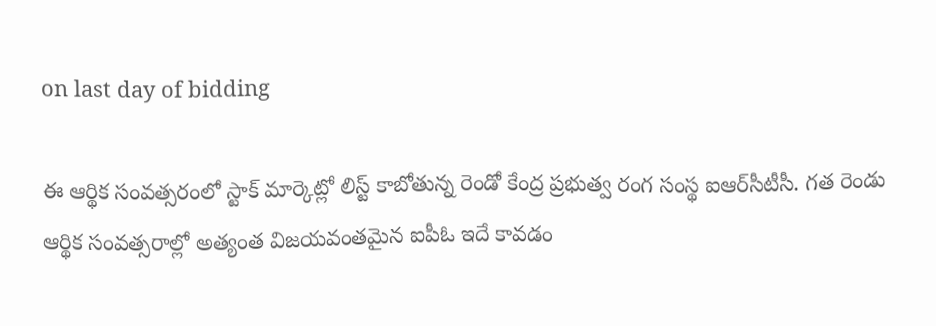on last day of bidding

ఈ ఆర్థిక సంవత్సరంలో స్టాక్ మార్కెట్లో లిస్ట్ కాబోతున్న రెండో కేంద్ర ప్రభుత్వ రంగ సంస్థ ఐఆర్‌సీటీసీ. గత రెండు ఆర్థిక సంవత్సరాల్లో అత్యంత విజయవంతమైన ఐపీఓ ఇదే కావడం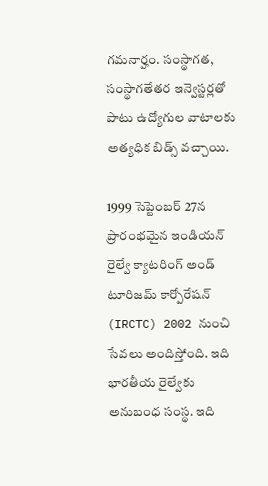గమనార్హం. సంస్థాగత, సంస్థాగతేతర ఇన్వెస్టర్లతో పాటు ఉద్యోగుల వాటాలకు అత్యధిక బిడ్స్ వచ్చాయి.

1999 సెప్టెంబర్ 27న ప్రారంభమైన ఇండియన్ రైల్వే క్యాటరింగ్ అండ్ టూరిజమ్ కార్పోరేషన్ (IRCTC) 2002 నుంచి సేవలు అందిస్తోంది. ఇది భారతీయ రైల్వేకు అనుబంధ సంస్థ. ఇది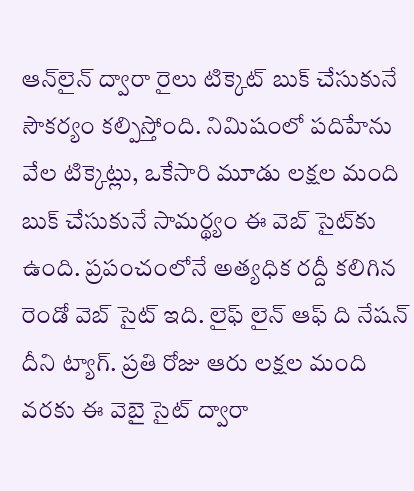ఆన్‌లైన్ ద్వారా రైలు టిక్కెట్ బుక్ చేసుకునే సౌకర్యం కల్పిస్తోంది. నిమిషంలో పదిహేను వేల టిక్కెట్లు, ఒకేసారి మూడు లక్షల మంది బుక్ చేసుకునే సామర్థ్యం ఈ వెబ్ సైట్‌కు ఉంది. ప్రపంచంలోనే అత్యధిక రద్దీ కలిగిన రెండో వెబ్ సైట్ ఇది. లైఫ్ లైన్ ఆఫ్ ది నేషన్ దీని ట్యాగ్. ప్రతి రోజు ఆరు లక్షల మంది వరకు ఈ వెబై సైట్ ద్వారా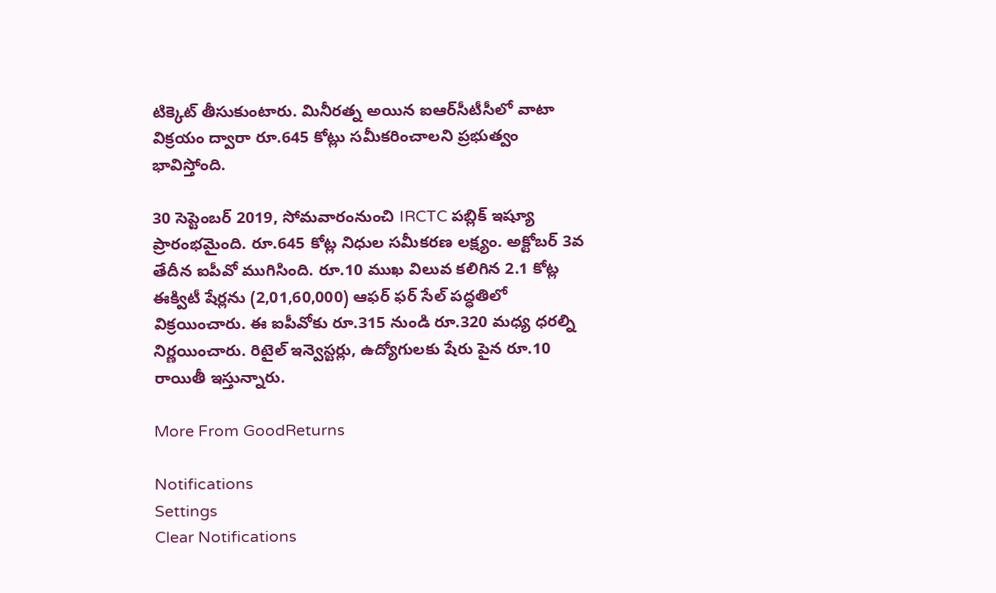టిక్కెట్ తీసుకుంటారు. మినీరత్న అయిన ఐఆర్‌సీటీసీలో వాటా విక్రయం ద్వారా రూ.645 కోట్లు సమీకరించాలని ప్రభుత్వం భావిస్తోంది.

30 సెప్టెంబర్ 2019, సోమవారంనుంచి IRCTC పబ్లిక్ ఇష్యూ ప్రారంభమైంది. రూ.645 కోట్ల నిధుల సమీకరణ లక్ష్యం. అక్టోబర్ 3వ తేదీన ఐపీవో ముగిసింది. రూ.10 ముఖ విలువ కలిగిన 2.1 కోట్ల ఈక్విటీ షేర్లను (2,01,60,000) ఆఫర్ ఫర్ సేల్ పద్ధతిలో విక్రయించారు. ఈ ఐపీవోకు రూ.315 నుండి రూ.320 మధ్య ధరల్ని నిర్ణయించారు. రిటైల్ ఇన్వెస్టర్లు, ఉద్యోగులకు షేరు పైన రూ.10 రాయితీ ఇస్తున్నారు.

More From GoodReturns

Notifications
Settings
Clear Notifications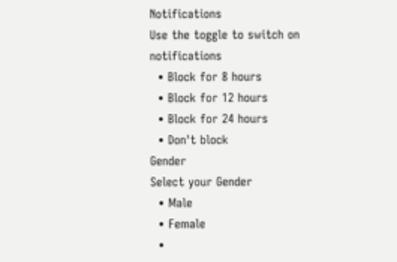Notifications
Use the toggle to switch on notifications
  • Block for 8 hours
  • Block for 12 hours
  • Block for 24 hours
  • Don't block
Gender
Select your Gender
  • Male
  • Female
  •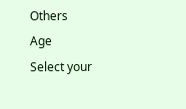Others
Age
Select your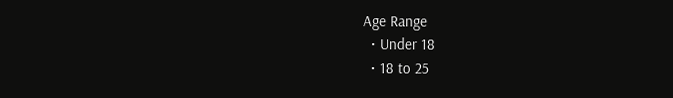Age Range
  • Under 18
  • 18 to 25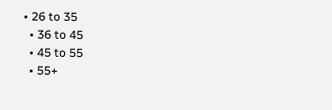• 26 to 35
  • 36 to 45
  • 45 to 55
  • 55+